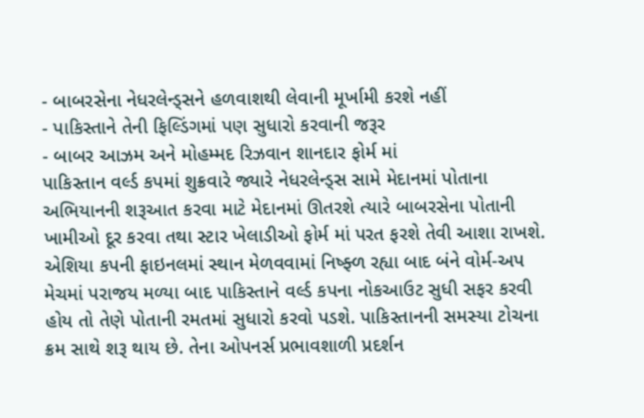- બાબરસેના નેધરલેન્ડ્સને હળવાશથી લેવાની મૂર્ખામી કરશે નહીં
- પાકિસ્તાને તેની ફિલ્ડિંગમાં પણ સુધારો કરવાની જરૂર
- બાબર આઝમ અને મોહમ્મદ રિઝવાન શાનદાર ફોર્મ માં
પાકિસ્તાન વર્લ્ડ કપમાં શુક્રવારે જ્યારે નેધરલેન્ડ્સ સામે મેદાનમાં પોતાના અભિયાનની શરૂઆત કરવા માટે મેદાનમાં ઊતરશે ત્યારે બાબરસેના પોતાની ખામીઓ દૂર કરવા તથા સ્ટાર ખેલાડીઓ ફોર્મ માં પરત ફરશે તેવી આશા રાખશે. એશિયા કપની ફાઇનલમાં સ્થાન મેળવવામાં નિષ્ફ્ળ રહ્યા બાદ બંને વોર્મ-અપ મેચમાં પરાજય મળ્યા બાદ પાકિસ્તાને વર્લ્ડ કપના નોકઆઉટ સુધી સફર કરવી હોય તો તેણે પોતાની રમતમાં સુધારો કરવો પડશે. પાકિસ્તાનની સમસ્યા ટોચના ક્રમ સાથે શરૂ થાય છે. તેના ઓપનર્સ પ્રભાવશાળી પ્રદર્શન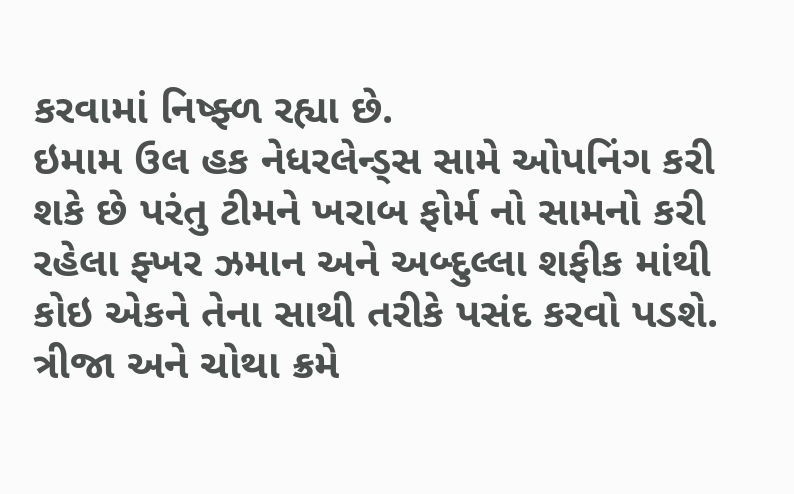કરવામાં નિષ્ફ્ળ રહ્યા છે.
ઇમામ ઉલ હક નેધરલેન્ડ્સ સામે ઓપનિંગ કરી શકે છે પરંતુ ટીમને ખરાબ ફોર્મ નો સામનો કરી રહેલા ફ્ખર ઝમાન અને અબ્દુલ્લા શફીક માંથી કોઇ એકને તેના સાથી તરીકે પસંદ કરવો પડશે. ત્રીજા અને ચોથા ક્રમે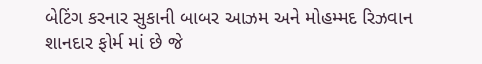બેટિંગ કરનાર સુકાની બાબર આઝમ અને મોહમ્મદ રિઝવાન શાનદાર ફોર્મ માં છે જે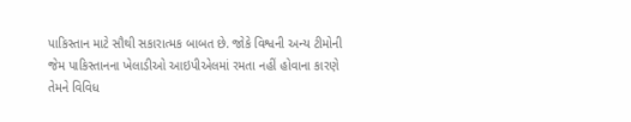પાકિસ્તાન માટે સૌથી સકારાત્મક બાબત છે. જોકે વિશ્વની અન્ય ટીમોની જેમ પાકિસ્તાનના ખેલાડીઓ આઇપીએલમાં રમતા નહીં હોવાના કારણે તેમને વિવિધ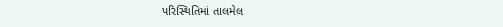પરિસ્થિતિમાં તાલમેલ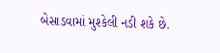બેસાડવામાં મુશ્કેલી નડી શકે છે.